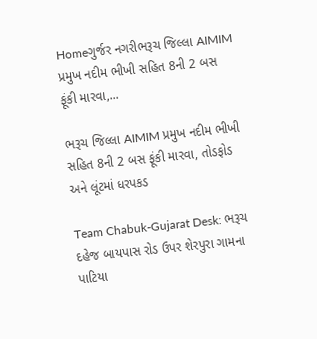Homeગુર્જર નગરીભરૂચ જિલ્લા AIMIM પ્રમુખ નદીમ ભીખી સહિત 8ની 2 બસ ફૂંકી મારવા,...

ભરૂચ જિલ્લા AIMIM પ્રમુખ નદીમ ભીખી સહિત 8ની 2 બસ ફૂંકી મારવા, તોડફોડ અને લૂંટમાં ધરપકડ

Team Chabuk-Gujarat Desk: ભરૂચ દહેજ બાયપાસ રોડ ઉપર શેરપુરા ગામના પાટિયા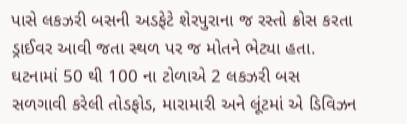પાસે લકઝરી બસની અડફેટે શેરપુરાના જ રસ્તો ક્રોસ કરતા ડ્રાઈવર આવી જતા સ્થળ પર જ મોતને ભેટ્યા હતા. ઘટનામાં 50 થી 100 ના ટોળાએ 2 લકઝરી બસ સળગાવી કરેલી તોડફોડ, મારામારી અને લૂંટમાં એ ડિવિઝન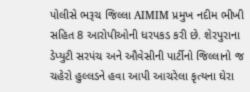પોલીસે ભરૂચ જિલ્લા AIMIM પ્રમુખ નદીમ ભીખી સહિત 8 આરોપીઓની ધરપકડ કરી છે. શેરપુરાના ડેપ્યુટી સરપંચ અને ઔવેસીની પાર્ટીનો જિલ્લાનો જ ચહેરો હુલ્લડને હવા આપી આચરેલા કૃત્યના ઘેરા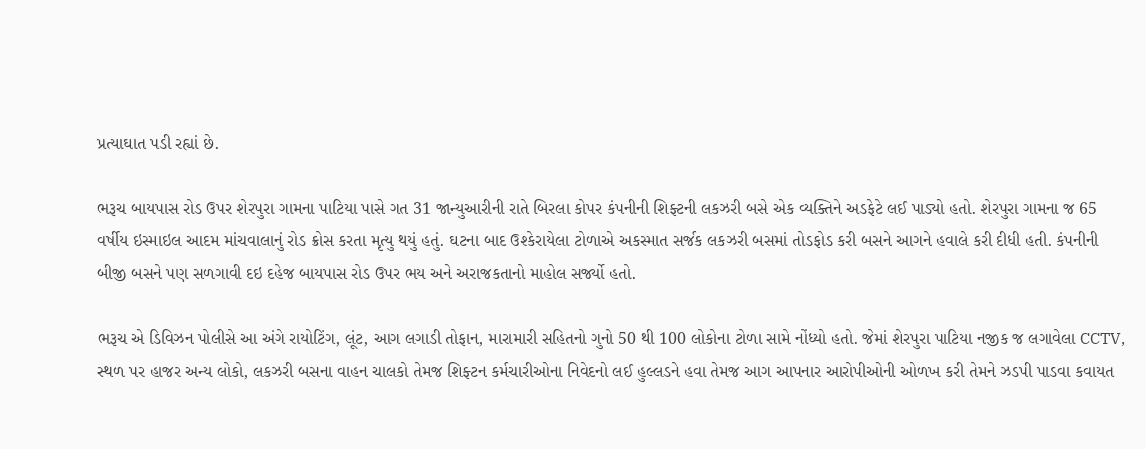પ્રત્યાઘાત પડી રહ્યાં છે.

ભરૂચ બાયપાસ રોડ ઉપર શેરપુરા ગામના પાટિયા પાસે ગત 31 જાન્યુઆરીની રાતે બિરલા કોપર કંપનીની શિફ્ટની લકઝરી બસે એક વ્યક્તિને અડફેટે લઈ પાડ્યો હતો. શેરપુરા ગામના જ 65 વર્ષીય ઇસ્માઇલ આદમ માંચવાલાનું રોડ ક્રોસ કરતા મૃત્યુ થયું હતું. ઘટના બાદ ઉશ્કેરાયેલા ટોળાએ અકસ્માત સર્જક લકઝરી બસમાં તોડફોડ કરી બસને આગને હવાલે કરી દીધી હતી. કંપનીની બીજી બસને પણ સળગાવી દઇ દહેજ બાયપાસ રોડ ઉપર ભય અને અરાજકતાનો માહોલ સર્જ્યો હતો.

ભરૂચ એ ડિવિઝન પોલીસે આ અંગે રાયોટિંગ, લૂંટ, આગ લગાડી તોફાન, મારામારી સહિતનો ગુનો 50 થી 100 લોકોના ટોળા સામે નોંધ્યો હતો. જેમાં શેરપુરા પાટિયા નજીક જ લગાવેલા CCTV, સ્થળ પર હાજર અન્ય લોકો, લકઝરી બસના વાહન ચાલકો તેમજ શિફ્ટન કર્મચારીઓના નિવેદનો લઈ હુલ્લડને હવા તેમજ આગ આપનાર આરોપીઓની ઓળખ કરી તેમને ઝડપી પાડવા કવાયત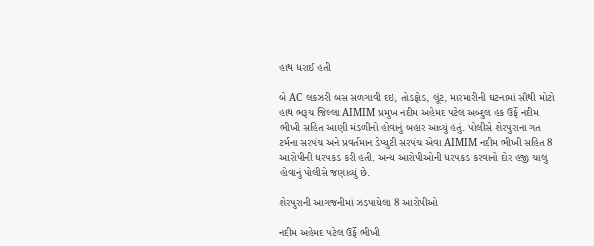હાથ ધરાઈ હતી

બે AC લકઝરી બસ સળગાવી દઇ, તોડફોડ, લૂંટ, મારમારીની ઘટનામાં સૌથી મોટો હાથ ભરૂચ જિલ્લા AIMIM પ્રમુખ નદીમ અહેમદ પટેલ અબ્દુલ હક ઉર્ફે નદીમ ભીખી સહિત આણી મંડળીનો હોવાનું બહાર આવ્યું હતું. પોલીસે શેરપુરાના ગત ટર્મના સરપંચ અને પ્રવર્તમાન ડેપ્યુટી સરપંચ એવા AIMIM નદીમ ભીખી સહિત 8 આરોપીની ધરપકડ કરી હતી. અન્ય આરોપીઓની ધરપકડ કરવાનો દોર હજી ચાલુ હોવાનું પોલીસે જણાવ્યું છે.

શેરપુરાની આગજનીમાં ઝડપાયેલા 8 આરોપીઓ

નદીમ અહેમદ પટેલ ઉર્ફે ભીખી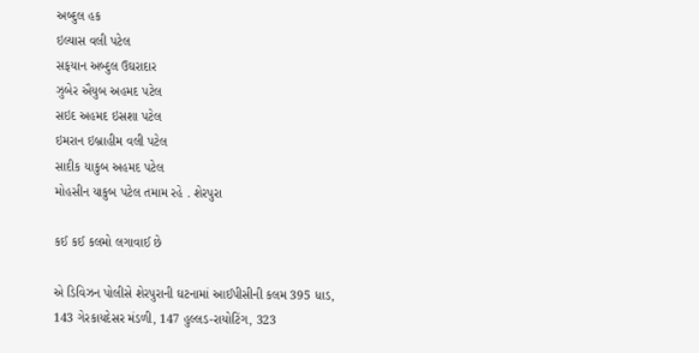અબ્દુલ હક
ઇલ્યાસ વલી પટેલ
સફયાન અબ્દુલ ઉઘરાદાર
ઝુબેર ઐયુબ અહમદ પટેલ
સઇદ અહમદ ઇસશા પટેલ
ઇમરાન ઇબ્રાહીમ વલી પટેલ
સાદીક યાકુબ અહમદ પટેલ
મોહસીન યાકુબ પટેલ તમામ રહે . શેરપુરા

કઈ કઈ કલમો લગાવાઈ છે

એ ડિવિઝન પોલીસે શેરપુરાની ઘટનામાં આઈપીસીની કલમ 395 ધાડ, 143 ગેરકાયદેસર મંડળી, 147 હુલ્લડ-રાયોટિંગ, 323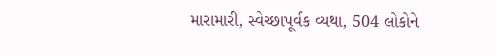મારામારી, સ્વેચ્છાપૂર્વક વ્યથા, 504 લોકોને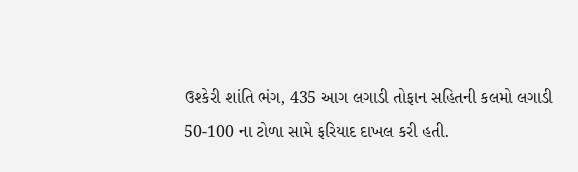ઉશ્કેરી શાંતિ ભંગ, 435 આગ લગાડી તોફાન સહિતની કલમો લગાડી 50-100 ના ટોળા સામે ફરિયાદ દાખલ કરી હતી.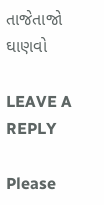તાજેતાજો ઘાણવો

LEAVE A REPLY

Please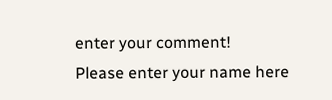enter your comment!
Please enter your name here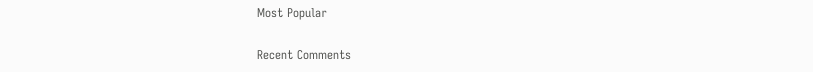Most Popular

Recent Comments